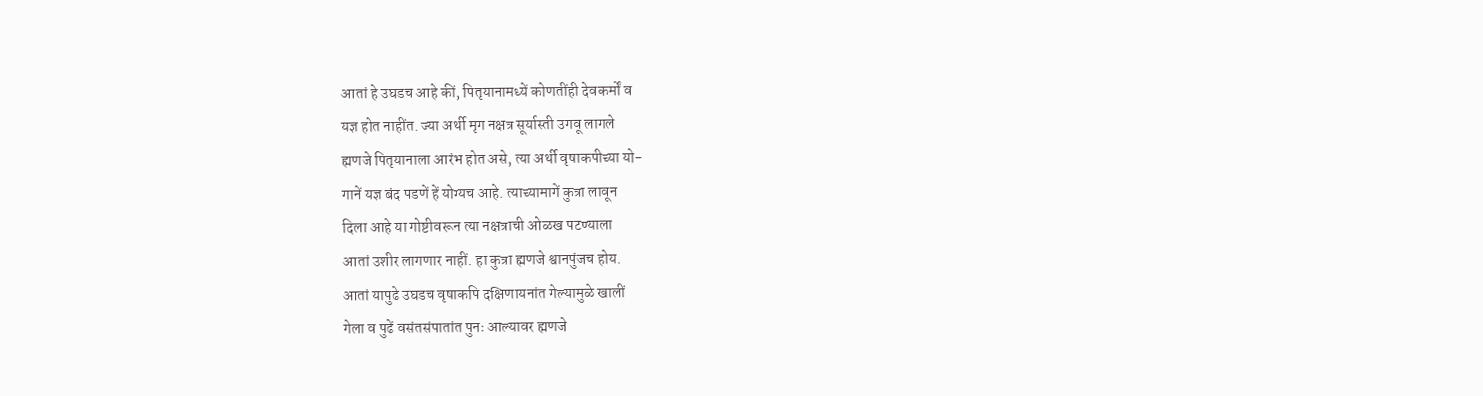आतां हे उघडच आहे कीं, पितृयानामध्यें कोणतींही देवकर्मों व
यज्ञ होत नाहींत. ज्या अर्थी मृग नक्षत्र सूर्यास्ती उगवू लागले
ह्मणजे पितृयानाला आरंभ होत असे, त्या अर्थी वृषाकपीच्या यो-
गानें यज्ञ बंद पडणें हें योग्यच आहे. त्याच्यामागें कुत्रा लावून
दिला आहे या गोष्टीवरून त्या नक्षत्राची ओळख पटण्याला
आतां उशीर लागणार नाहीं. हा कुत्रा ह्मणजे श्वानपुंजच होय.
आतां यापुढे उघडच वृषाकपि दक्षिणायनांत गेल्यामुळे खालीं
गेला व पुढें वसंतसंपातांत पुनः आल्यावर ह्मणजे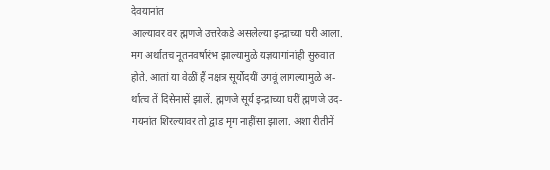देवयानांत
आल्यावर वर ह्मणजे उत्तरेकडे असलेल्या इन्द्राच्या घरी आला.
मग अर्थातच नूतनवर्षारंभ झाल्यामुळे यज्ञयागांनांही सुरुवात
होते. आतां या वेळीं हैं नक्षत्र सूर्योदयीं उगवूं लागल्यामुळे अ-
र्थात्च तें दिसेनासें झालें. ह्मणजे सूर्य इन्द्राच्या घरीं ह्मणजे उद-
गयनांत शिरल्यावर तो द्वाड मृग नाहींसा झाला. अशा रीतीनें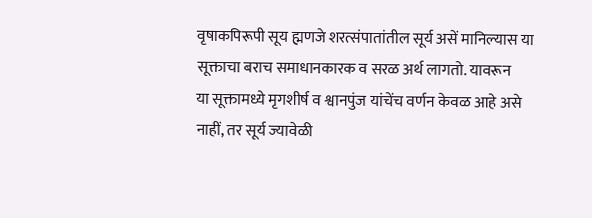वृषाकपिरूपी सूय ह्मणजे शरत्संपातांतील सूर्य असें मानिल्यास या
सूक्ताचा बराच समाधानकारक व सरळ अर्थ लागतो. यावरून
या सूक्तामध्ये मृगशीर्ष व श्वानपुंज यांचेंच वर्णन केवळ आहे असे
नाहीं, तर सूर्य ज्यावेळी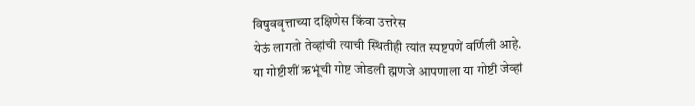विषुववृत्ताच्या दक्षिणेस किंवा उत्तरेस
येऊं लागतो तेव्हांची त्याची स्थितीही त्यांत स्पष्टपणें वर्णिली आहे.
या गोष्टीशीं ऋभूंची गोष्ट जोडली ह्मणजे आपणाला या गोष्टी जेव्हां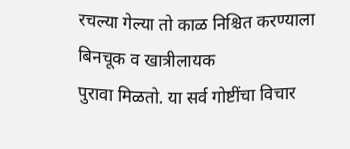रचल्या गेल्या तो काळ निश्चित करण्याला बिनचूक व खात्रीलायक
पुरावा मिळतो. या सर्व गोष्टींचा विचार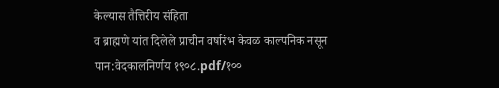केल्यास तैत्तिरीय संहिता
व ब्राह्मणे यांत दिलेले प्राचीन वर्षारंभ केवळ काल्पनिक नसून
पान:वेदकालनिर्णय १९०८.pdf/१००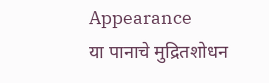Appearance
या पानाचे मुद्रितशोधन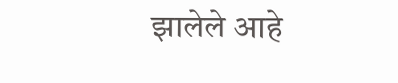झालेले आहे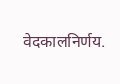वेदकालनिर्णय.